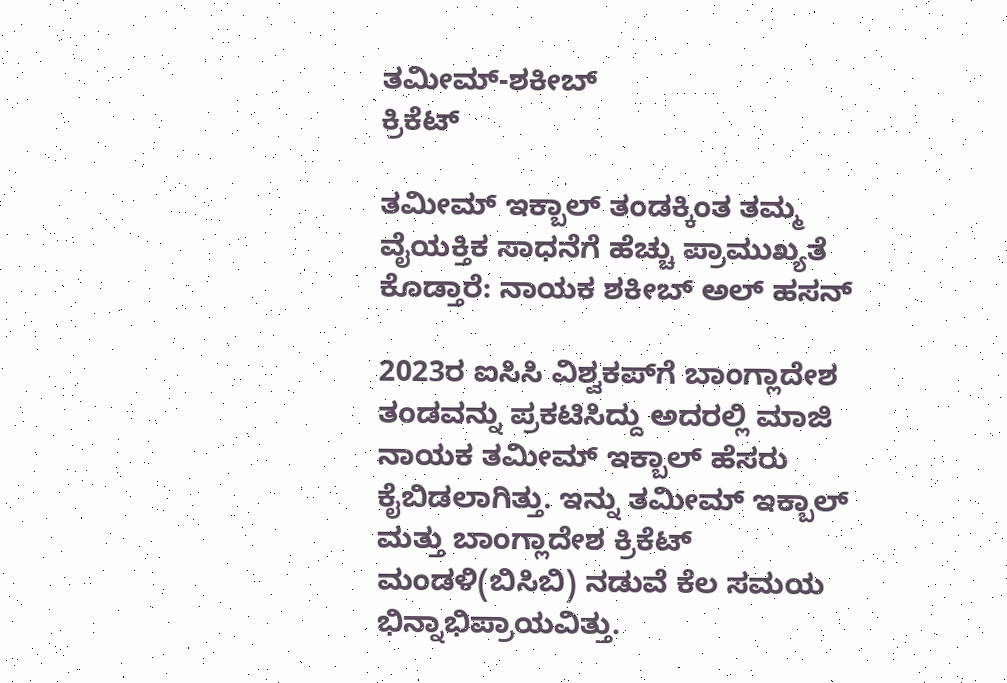ತಮೀಮ್-ಶಕೀಬ್
ಕ್ರಿಕೆಟ್

ತಮೀಮ್ ಇಕ್ಬಾಲ್ ತಂಡಕ್ಕಿಂತ ತಮ್ಮ ವೈಯಕ್ತಿಕ ಸಾಧನೆಗೆ ಹೆಚ್ಚು ಪ್ರಾಮುಖ್ಯತೆ ಕೊಡ್ತಾರೆ: ನಾಯಕ ಶಕೀಬ್ ಅಲ್ ಹಸನ್

2023ರ ಐಸಿಸಿ ವಿಶ್ವಕಪ್‌ಗೆ ಬಾಂಗ್ಲಾದೇಶ ತಂಡವನ್ನು ಪ್ರಕಟಿಸಿದ್ದು ಅದರಲ್ಲಿ ಮಾಜಿ ನಾಯಕ ತಮೀಮ್ ಇಕ್ಬಾಲ್ ಹೆಸರು ಕೈಬಿಡಲಾಗಿತ್ತು. ಇನ್ನು ತಮೀಮ್ ಇಕ್ಬಾಲ್ ಮತ್ತು ಬಾಂಗ್ಲಾದೇಶ ಕ್ರಿಕೆಟ್ ಮಂಡಳಿ(ಬಿಸಿಬಿ) ನಡುವೆ ಕೆಲ ಸಮಯ ಭಿನ್ನಾಭಿಪ್ರಾಯವಿತ್ತು.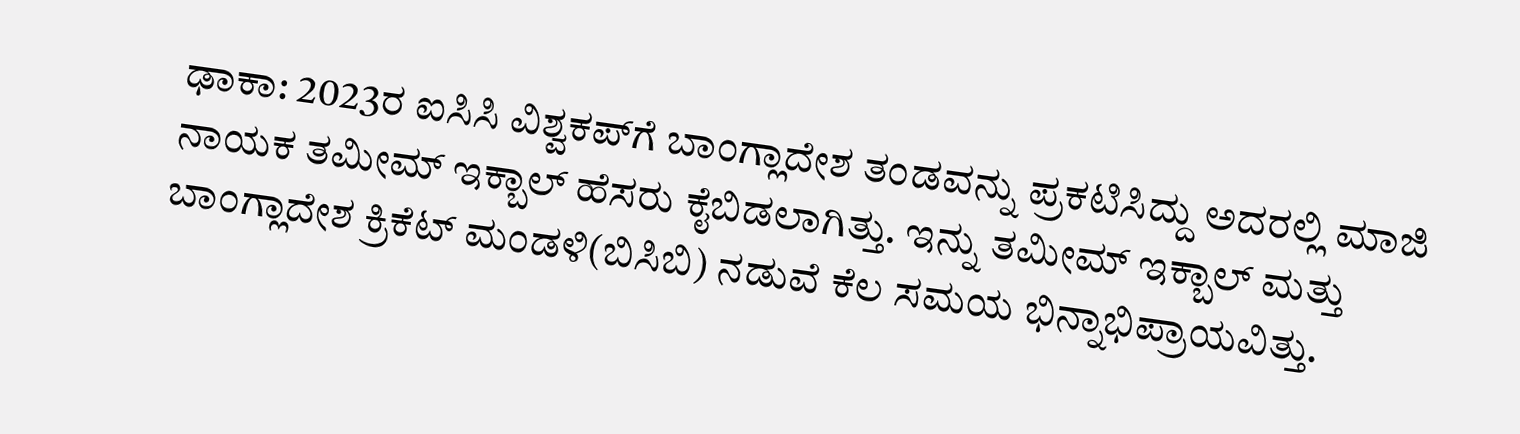ಢಾಕಾ: 2023ರ ಐಸಿಸಿ ವಿಶ್ವಕಪ್‌ಗೆ ಬಾಂಗ್ಲಾದೇಶ ತಂಡವನ್ನು ಪ್ರಕಟಿಸಿದ್ದು ಅದರಲ್ಲಿ ಮಾಜಿ ನಾಯಕ ತಮೀಮ್ ಇಕ್ಬಾಲ್ ಹೆಸರು ಕೈಬಿಡಲಾಗಿತ್ತು. ಇನ್ನು ತಮೀಮ್ ಇಕ್ಬಾಲ್ ಮತ್ತು ಬಾಂಗ್ಲಾದೇಶ ಕ್ರಿಕೆಟ್ ಮಂಡಳಿ(ಬಿಸಿಬಿ) ನಡುವೆ ಕೆಲ ಸಮಯ ಭಿನ್ನಾಭಿಪ್ರಾಯವಿತ್ತು.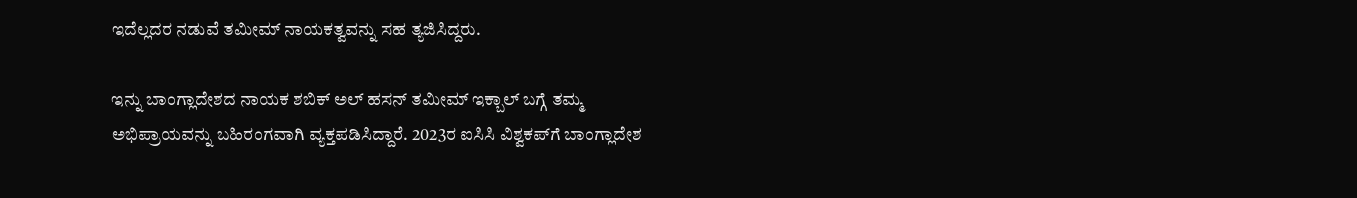ಇದೆಲ್ಲದರ ನಡುವೆ ತಮೀಮ್ ನಾಯಕತ್ವವನ್ನು ಸಹ ತ್ಯಜಿಸಿದ್ದರು.

ಇನ್ನು ಬಾಂಗ್ಲಾದೇಶದ ನಾಯಕ ಶಬಿಕ್ ಅಲ್ ಹಸನ್ ತಮೀಮ್ ಇಕ್ಬಾಲ್ ಬಗ್ಗೆ ತಮ್ಮ ಅಭಿಪ್ರಾಯವನ್ನು ಬಹಿರಂಗವಾಗಿ ವ್ಯಕ್ತಪಡಿಸಿದ್ದಾರೆ. 2023ರ ಐಸಿಸಿ ವಿಶ್ವಕಪ್‌ಗೆ ಬಾಂಗ್ಲಾದೇಶ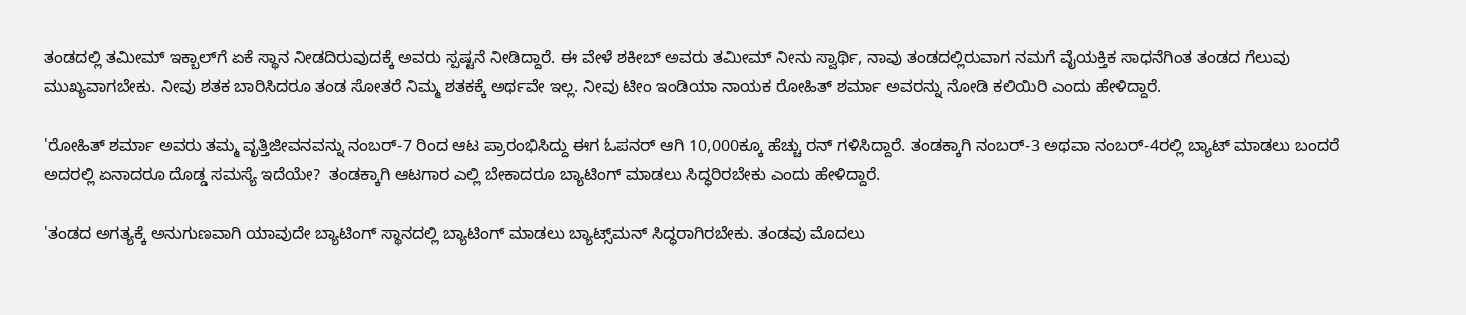ತಂಡದಲ್ಲಿ ತಮೀಮ್ ಇಕ್ಬಾಲ್‌ಗೆ ಏಕೆ ಸ್ಥಾನ ನೀಡದಿರುವುದಕ್ಕೆ ಅವರು ಸ್ಪಷ್ಟನೆ ನೀಡಿದ್ದಾರೆ. ಈ ವೇಳೆ ಶಕೀಬ್ ಅವರು ತಮೀಮ್ ನೀನು ಸ್ವಾರ್ಥಿ, ನಾವು ತಂಡದಲ್ಲಿರುವಾಗ ನಮಗೆ ವೈಯಕ್ತಿಕ ಸಾಧನೆಗಿಂತ ತಂಡದ ಗೆಲುವು ಮುಖ್ಯವಾಗಬೇಕು. ನೀವು ಶತಕ ಬಾರಿಸಿದರೂ ತಂಡ ಸೋತರೆ ನಿಮ್ಮ ಶತಕಕ್ಕೆ ಅರ್ಥವೇ ಇಲ್ಲ. ನೀವು ಟೀಂ ಇಂಡಿಯಾ ನಾಯಕ ರೋಹಿತ್ ಶರ್ಮಾ ಅವರನ್ನು ನೋಡಿ ಕಲಿಯಿರಿ ಎಂದು ಹೇಳಿದ್ದಾರೆ.

'ರೋಹಿತ್ ಶರ್ಮಾ ಅವರು ತಮ್ಮ ವೃತ್ತಿಜೀವನವನ್ನು ನಂಬರ್-7 ರಿಂದ ಆಟ ಪ್ರಾರಂಭಿಸಿದ್ದು ಈಗ ಓಪನರ್ ಆಗಿ 10,000ಕ್ಕೂ ಹೆಚ್ಚು ರನ್ ಗಳಿಸಿದ್ದಾರೆ. ತಂಡಕ್ಕಾಗಿ ನಂಬರ್-3 ಅಥವಾ ನಂಬರ್-4ರಲ್ಲಿ ಬ್ಯಾಟ್ ಮಾಡಲು ಬಂದರೆ ಅದರಲ್ಲಿ ಏನಾದರೂ ದೊಡ್ಡ ಸಮಸ್ಯೆ ಇದೆಯೇ?  ತಂಡಕ್ಕಾಗಿ ಆಟಗಾರ ಎಲ್ಲಿ ಬೇಕಾದರೂ ಬ್ಯಾಟಿಂಗ್ ಮಾಡಲು ಸಿದ್ಧರಿರಬೇಕು ಎಂದು ಹೇಳಿದ್ದಾರೆ.

'ತಂಡದ ಅಗತ್ಯಕ್ಕೆ ಅನುಗುಣವಾಗಿ ಯಾವುದೇ ಬ್ಯಾಟಿಂಗ್ ಸ್ಥಾನದಲ್ಲಿ ಬ್ಯಾಟಿಂಗ್ ಮಾಡಲು ಬ್ಯಾಟ್ಸ್‌ಮನ್ ಸಿದ್ಧರಾಗಿರಬೇಕು. ತಂಡವು ಮೊದಲು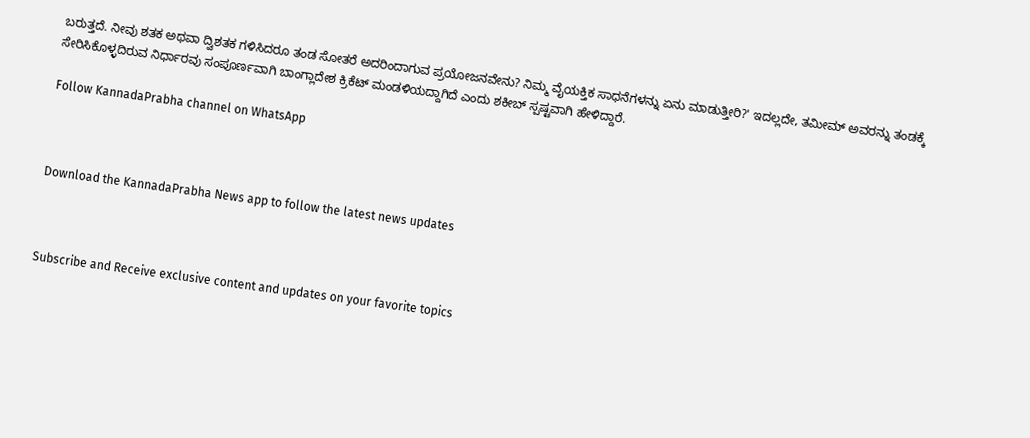ಬರುತ್ತದೆ. ನೀವು ಶತಕ ಅಥವಾ ದ್ವಿಶತಕ ಗಳಿಸಿದರೂ ತಂಡ ಸೋತರೆ ಅದರಿಂದಾಗುವ ಪ್ರಯೋಜನವೇನು? ನಿಮ್ಮ ವೈಯಕ್ತಿಕ ಸಾಧನೆಗಳನ್ನು ಏನು ಮಾಡುತ್ತೀರಿ?' ಇದಲ್ಲದೇ, ತಮೀಮ್ ಅವರನ್ನು ತಂಡಕ್ಕೆ ಸೇರಿಸಿಕೊಳ್ಳದಿರುವ ನಿರ್ಧಾರವು ಸಂಪೂರ್ಣವಾಗಿ ಬಾಂಗ್ಲಾದೇಶ ಕ್ರಿಕೆಟ್ ಮಂಡಳಿಯದ್ದಾಗಿದೆ ಎಂದು ಶಕೀಬ್ ಸ್ಪಷ್ಟವಾಗಿ ಹೇಳಿದ್ದಾರೆ.

Follow KannadaPrabha channel on WhatsApp



Download the KannadaPrabha News app to follow the latest news updates



Subscribe and Receive exclusive content and updates on your favorite topics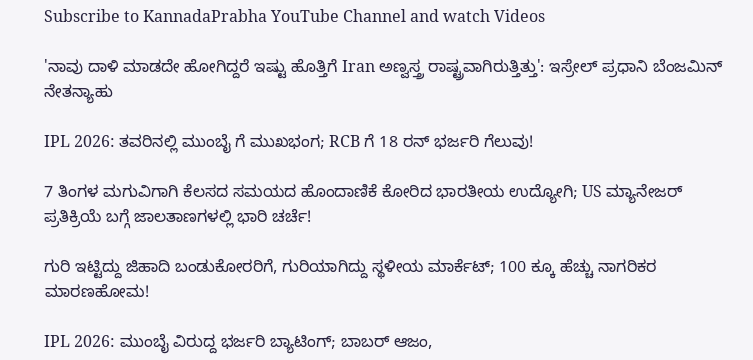Subscribe to KannadaPrabha YouTube Channel and watch Videos

'ನಾವು ದಾಳಿ ಮಾಡದೇ ಹೋಗಿದ್ದರೆ ಇಷ್ಟು ಹೊತ್ತಿಗೆ Iran ಅಣ್ವಸ್ತ್ರ ರಾಷ್ಟ್ರವಾಗಿರುತ್ತಿತ್ತು': ಇಸ್ರೇಲ್ ಪ್ರಧಾನಿ ಬೆಂಜಮಿನ್ ನೇತನ್ಯಾಹು

IPL 2026: ತವರಿನಲ್ಲಿ ಮುಂಬೈ ಗೆ ಮುಖಭಂಗ; RCB ಗೆ 18 ರನ್ ಭರ್ಜರಿ ಗೆಲುವು!

7 ತಿಂಗಳ ಮಗುವಿಗಾಗಿ ಕೆಲಸದ ಸಮಯದ ಹೊಂದಾಣಿಕೆ ಕೋರಿದ ಭಾರತೀಯ ಉದ್ಯೋಗಿ; US ಮ್ಯಾನೇಜರ್ ಪ್ರತಿಕ್ರಿಯೆ ಬಗ್ಗೆ ಜಾಲತಾಣಗಳಲ್ಲಿ ಭಾರಿ ಚರ್ಚೆ!

ಗುರಿ ಇಟ್ಟಿದ್ದು ಜಿಹಾದಿ ಬಂಡುಕೋರರಿಗೆ, ಗುರಿಯಾಗಿದ್ದು ಸ್ಥಳೀಯ ಮಾರ್ಕೆಟ್; 100 ಕ್ಕೂ ಹೆಚ್ಚು ನಾಗರಿಕರ ಮಾರಣಹೋಮ!

IPL 2026: ಮುಂಬೈ ವಿರುದ್ದ ಭರ್ಜರಿ ಬ್ಯಾಟಿಂಗ್; ಬಾಬರ್ ಆಜಂ,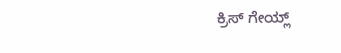ಕ್ರಿಸ್ ಗೇಯ್ಲ್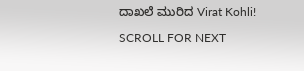ದಾಖಲೆ ಮುರಿದ Virat Kohli!

SCROLL FOR NEXT